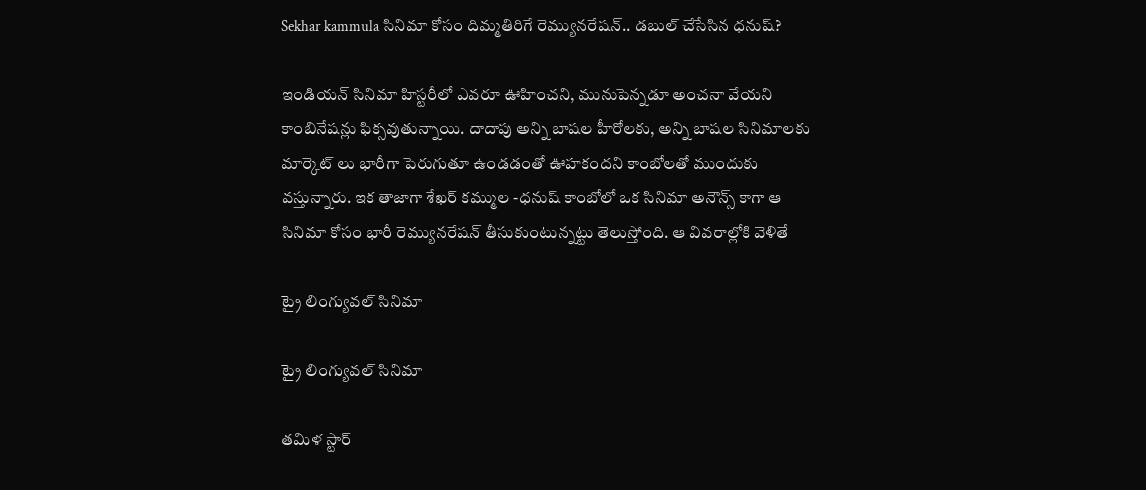Sekhar kammula సినిమా కోసం దిమ్మతిరిగే రెమ్యునరేషన్.. డబుల్ చేసేసిన ధనుష్?

ఇండియన్ సినిమా హిస్టరీలో ఎవరూ ఊహించని, మునుపెన్నడూ అంచనా వేయని కాంబినేషన్లు ఫిక్సవుతున్నాయి. దాదాపు అన్ని బాషల హీరోలకు, అన్ని బాషల సినిమాలకు మార్కెట్ లు భారీగా పెరుగుతూ ఉండడంతో ఊహకందని కాంబోలతో ముందుకు వస్తున్నారు. ఇక తాజాగా శేఖర్ కమ్ముల -ధనుష్ కాంబోలో ఒక సినిమా అనౌన్స్ కాగా ఆ సినిమా కోసం భారీ రెమ్యునరేషన్ తీసుకుంటున్నట్టు తెలుస్తోంది. ఆ వివరాల్లోకి వెళితే

ట్రై లింగ్యువల్ సినిమా

ట్రై లింగ్యువల్ సినిమా

తమిళ స్టార్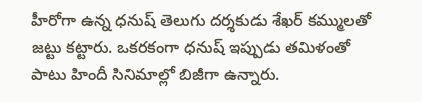హీరోగా ఉన్న ధనుష్ తెలుగు దర్శకుడు శేఖర్ కమ్ములతో జట్టు కట్టారు. ఒకరకంగా ధనుష్ ఇప్పుడు తమిళంతో పాటు హిందీ సినిమాల్లో బిజీగా ఉన్నారు.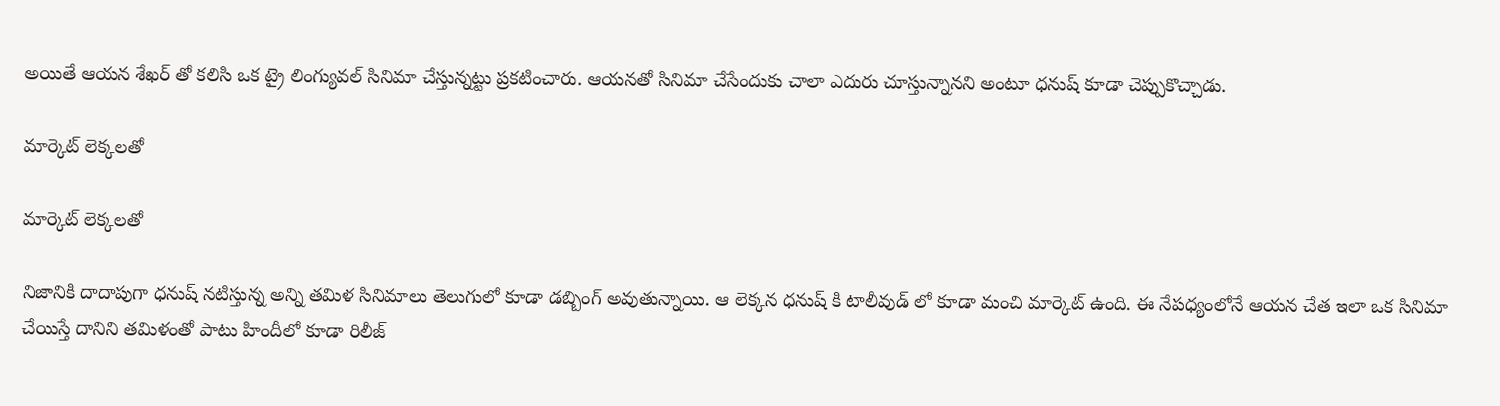అయితే ఆయన శేఖర్ తో కలిసి ఒక ట్రై లింగ్యువల్ సినిమా చేస్తున్నట్టు ప్రకటించారు. ఆయనతో సినిమా చేసేందుకు చాలా ఎదురు చూస్తున్నానని అంటూ ధనుష్ కూడా చెప్పుకొచ్చాడు.

మార్కెట్ లెక్కలతో

మార్కెట్ లెక్కలతో

నిజానికి దాదాపుగా ధనుష్ నటిస్తున్న అన్ని తమిళ సినిమాలు తెలుగులో కూడా డబ్బింగ్ అవుతున్నాయి. ఆ లెక్కన ధనుష్ కి టాలీవుడ్ లో కూడా మంచి మార్కెట్ ఉంది. ఈ నేపధ్యంలోనే ఆయన చేత ఇలా ఒక సినిమా చేయిస్తే దానిని తమిళంతో పాటు హిందీలో కూడా రిలీజ్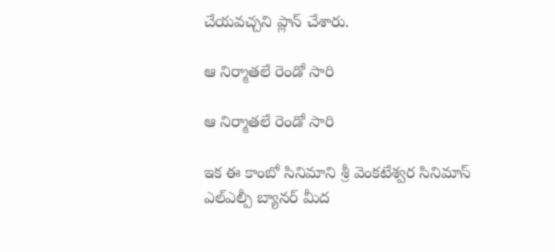చేయవచ్చని ప్లాన్ చేశారు.

ఆ నిర్మాతలే రెండో సారి

ఆ నిర్మాతలే రెండో సారి

ఇక ఈ కాంబో సినిమాని శ్రీ వెంకటేశ్వర సినిమాస్ ఎల్ఎల్పీ బ్యానర్ మీద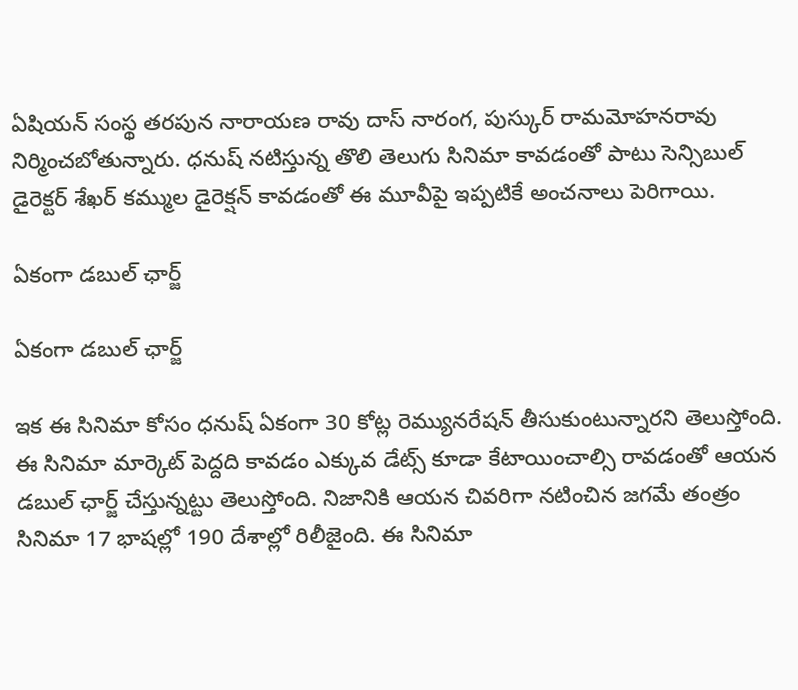ఏషియన్ సంస్థ తరపున నారాయణ రావు దాస్ నారంగ, పుస్కుర్ రామమోహనరావు నిర్మించబోతున్నారు. ధనుష్‌ నటిస్తున్న తొలి తెలుగు సినిమా కావడంతో పాటు సెన్సిబుల్ డైరెక్టర్ శేఖర్‌ కమ్ముల డైరెక‌్షన్‌ కావడంతో ఈ మూవీపై ఇప్పటికే అంచనాలు పెరిగాయి.

ఏకంగా డబుల్ ఛార్జ్

ఏకంగా డబుల్ ఛార్జ్

ఇక ఈ సినిమా కోసం ధనుష్ ఏకంగా 30 కోట్ల రెమ్యునరేషన్ తీసుకుంటున్నారని తెలుస్తోంది. ఈ సినిమా మార్కెట్ పెద్దది కావడం ఎక్కువ డేట్స్ కూడా కేటాయించాల్సి రావడంతో ఆయన డబుల్ ఛార్జ్ చేస్తున్నట్టు తెలుస్తోంది. నిజానికి ఆయన చివరిగా నటించిన జగమే తంత్రం సినిమా 17 భాషల్లో 190 దేశాల్లో రిలీజైంది. ఈ సినిమా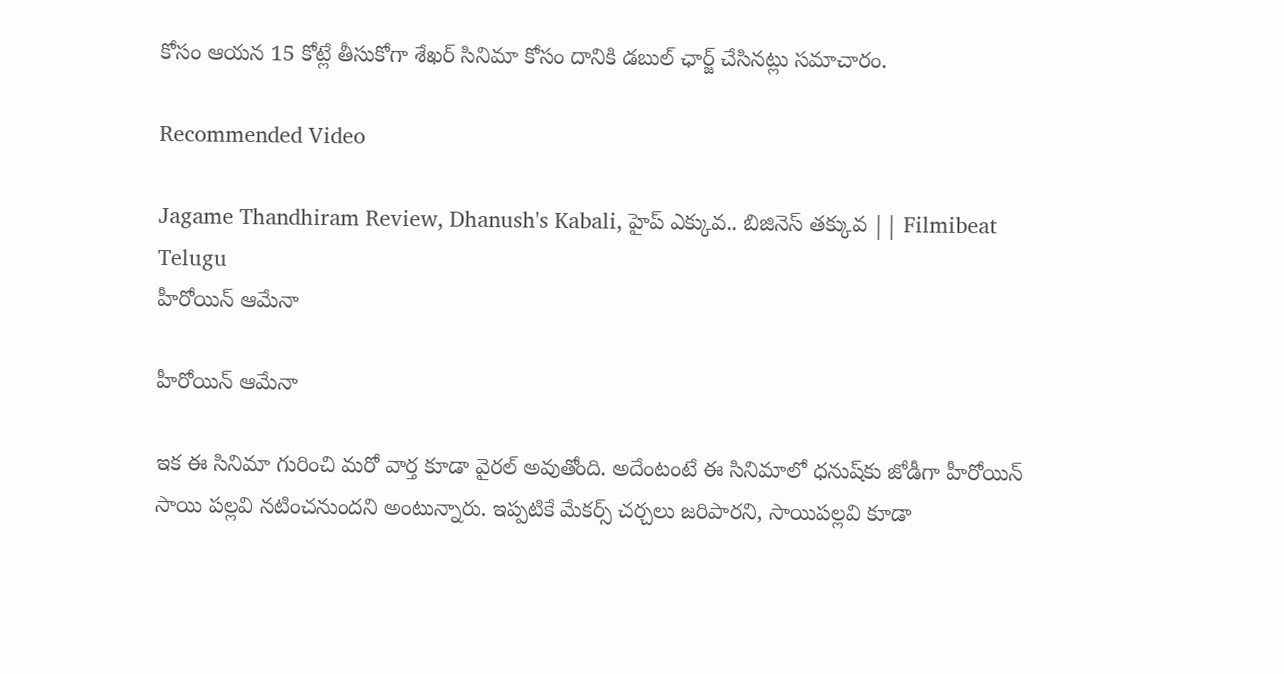కోసం ఆయన 15 కోట్లే తీసుకోగా శేఖర్ సినిమా కోసం దానికి డబుల్ ఛార్జ్ చేసినట్లు సమాచారం.

Recommended Video

Jagame Thandhiram Review, Dhanush's Kabali, హైప్ ఎక్కువ.. బిజినెస్ తక్కువ || Filmibeat Telugu
హీరోయిన్ ఆమేనా

హీరోయిన్ ఆమేనా

ఇక ఈ సినిమా గురించి మరో వార్త కూడా వైరల్ అవుతోంది. అదేంటంటే ఈ సినిమాలో ధనుష్‌కు జోడీగా హీరోయిన్‌ సాయి పల్లవి నటించనుందని అంటున్నారు. ఇప్పటికే మేకర్స్‌ చర్చలు జరిపారని, సాయిపల్లవి కూడా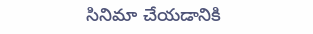సినిమా చేయడానికి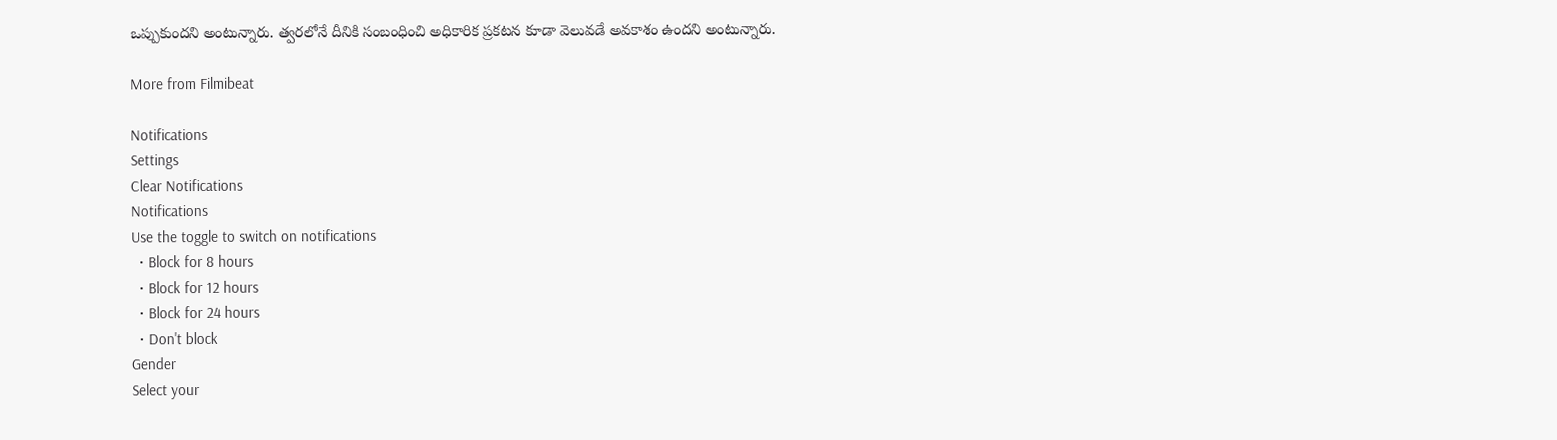ఒప్పుకుందని అంటున్నారు. త్వరలోనే దీనికి సంబంధించి అధికారిక ప్రకటన కూడా వెలువడే అవకాశం ఉందని అంటున్నారు.

More from Filmibeat

Notifications
Settings
Clear Notifications
Notifications
Use the toggle to switch on notifications
  • Block for 8 hours
  • Block for 12 hours
  • Block for 24 hours
  • Don't block
Gender
Select your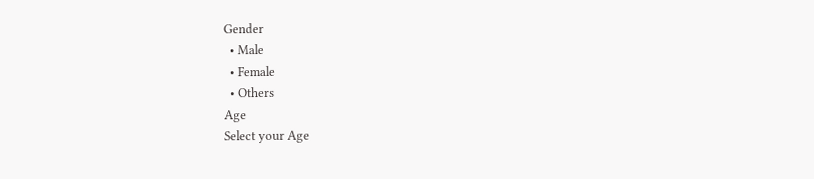Gender
  • Male
  • Female
  • Others
Age
Select your Age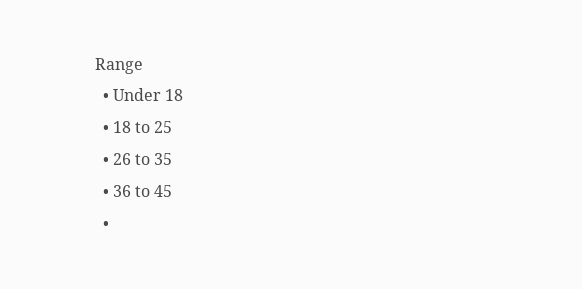Range
  • Under 18
  • 18 to 25
  • 26 to 35
  • 36 to 45
  •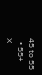45 to 55
  • 55+
X